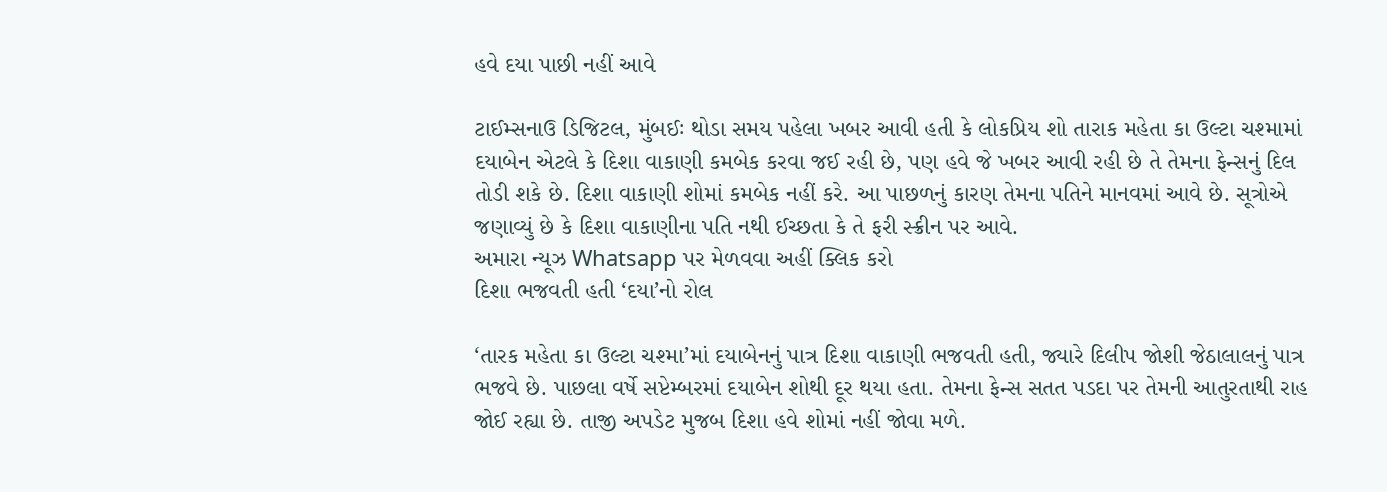હવે દયા પાછી નહીં આવે

ટાઈમ્સનાઉ ડિજિટલ, મુંબઈઃ થોડા સમય પહેલા ખબર આવી હતી કે લોકપ્રિય શો તારાક મહેતા કા ઉલ્ટા ચશ્મામાં દયાબેન એટલે કે દિશા વાકાણી કમબેક કરવા જઈ રહી છે, પણ હવે જે ખબર આવી રહી છે તે તેમના ફેન્સનું દિલ તોડી શકે છે. દિશા વાકાણી શોમાં કમબેક નહીં કરે. આ પાછળનું કારણ તેમના પતિને માનવમાં આવે છે. સૂત્રોએ જણાવ્યું છે કે દિશા વાકાણીના પતિ નથી ઈચ્છતા કે તે ફરી સ્ક્રીન પર આવે.
અમારા ન્યૂઝ Whatsapp પર મેળવવા અહીં ક્લિક કરો
દિશા ભજવતી હતી ‘દયા’નો રોલ

‘તારક મહેતા કા ઉલ્ટા ચશ્મા’માં દયાબેનનું પાત્ર દિશા વાકાણી ભજવતી હતી, જ્યારે દિલીપ જોશી જેઠાલાલનું પાત્ર ભજવે છે. પાછલા વર્ષે સપ્ટેમ્બરમાં દયાબેન શોથી દૂર થયા હતા. તેમના ફેન્સ સતત પડદા પર તેમની આતુરતાથી રાહ જોઈ રહ્યા છે. તાજી અપડેટ મુજબ દિશા હવે શોમાં નહીં જોવા મળે.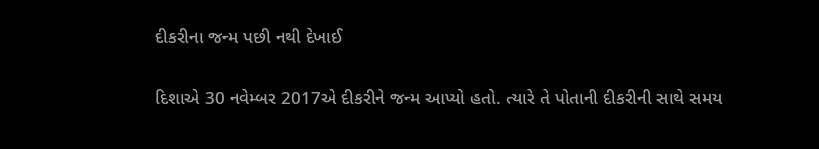દીકરીના જન્મ પછી નથી દેખાઈ

દિશાએ 30 નવેમ્બર 2017એ દીકરીને જન્મ આપ્યો હતો. ત્યારે તે પોતાની દીકરીની સાથે સમય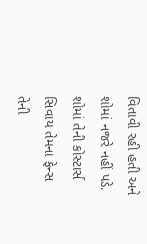વિતાવી રહી હતી અને શોમાં નજરે નહીં પડે. શોમાં તેની કોસ્ટાર્સ સિવાય તેમના ફેન્સ તેની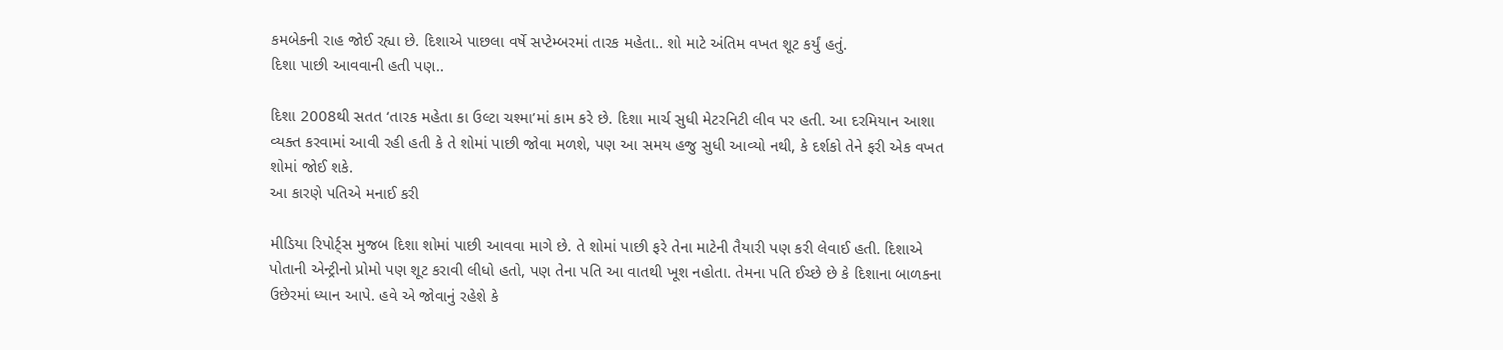કમબેકની રાહ જોઈ રહ્યા છે. દિશાએ પાછલા વર્ષે સપ્ટેમ્બરમાં તારક મહેતા.. શો માટે અંતિમ વખત શૂટ કર્યું હતું.
દિશા પાછી આવવાની હતી પણ..

દિશા 2008થી સતત ‘તારક મહેતા કા ઉલ્ટા ચશ્મા’માં કામ કરે છે. દિશા માર્ચ સુધી મેટરનિટી લીવ પર હતી. આ દરમિયાન આશા વ્યક્ત કરવામાં આવી રહી હતી કે તે શોમાં પાછી જોવા મળશે, પણ આ સમય હજુ સુધી આવ્યો નથી, કે દર્શકો તેને ફરી એક વખત શોમાં જોઈ શકે.
આ કારણે પતિએ મનાઈ કરી

મીડિયા રિપોર્ટ્સ મુજબ દિશા શોમાં પાછી આવવા માગે છે. તે શોમાં પાછી ફરે તેના માટેની તૈયારી પણ કરી લેવાઈ હતી. દિશાએ પોતાની એન્ટ્રીનો પ્રોમો પણ શૂટ કરાવી લીધો હતો, પણ તેના પતિ આ વાતથી ખૂશ નહોતા. તેમના પતિ ઈચ્છે છે કે દિશાના બાળકના ઉછેરમાં ધ્યાન આપે. હવે એ જોવાનું રહેશે કે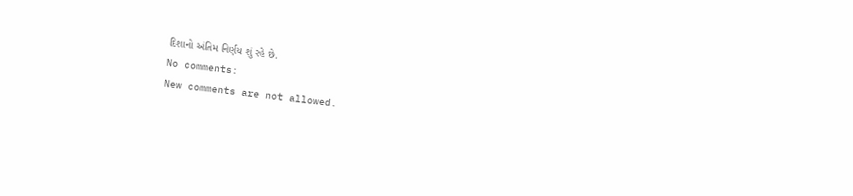દિશાનો અંતિમ નિર્ણય શું રહે છે.
No comments:
New comments are not allowed.